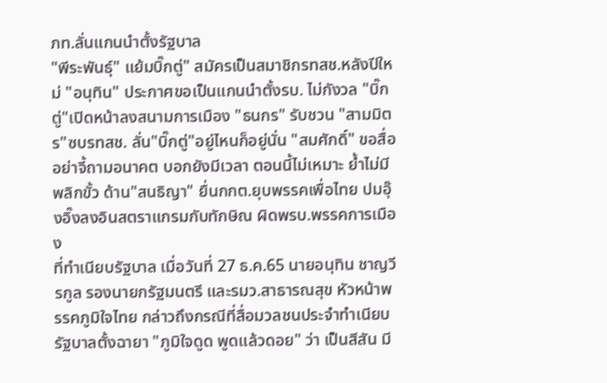ภท.ลั่นแกนนำตั้งรัฐบาล
"พีระพันธุ์" แย้มบิ๊กตู่" สมัครเป็นสมาชิกรทสช.หลังปีใหม่ "อนุทิน" ประกาศขอเป็นแกนนำตั้งรบ. ไม่กังวล "บิ๊กตู่"เปิดหน้าลงสนามการเมือง "ธนกร" รับชวน "สามมิตร"ซบรทสช. ลั่น"บิ๊กตู่"อยู่ไหนก็อยู่นั่น "สมศักดิ์" ขอสื่ออย่าจี้ถามอนาคต บอกยังมีเวลา ตอนนี้ไม่เหมาะ ย้ำไม่มีพลิกขั้ว ด้าน"สนธิญา" ยื่นกกต.ยุบพรรคเพื่อไทย ปมอุ๊งอิ๊งลงอินสตราแกรมกับทักษิณ ผิดพรบ.พรรคการเมือง
ที่ทำเนียบรัฐบาล เมื่อวันที่ 27 ธ.ค.65 นายอนุทิน ชาญวีรกูล รองนายกรัฐมนตรี และรมว.สาธารณสุข หัวหน้าพรรคภูมิใจไทย กล่าวถึงกรณีที่สื่อมวลชนประจำทำเนียบรัฐบาลตั้งฉายา "ภูมิใจดูด พูดแล้วดอย" ว่า เป็นสีสัน มี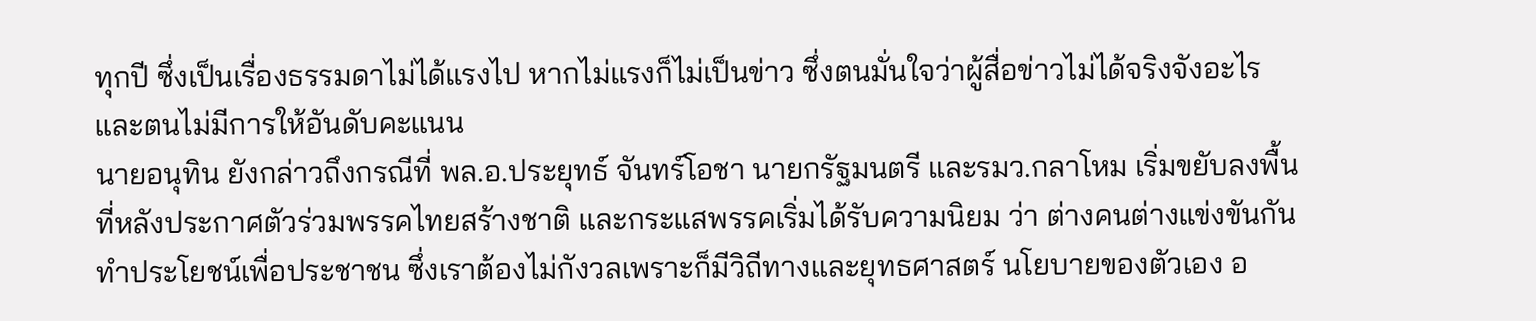ทุกปี ซึ่งเป็นเรื่องธรรมดาไม่ได้แรงไป หากไม่แรงก็ไม่เป็นข่าว ซึ่งตนมั่นใจว่าผู้สื่อข่าวไม่ได้จริงจังอะไร และตนไม่มีการให้อันดับคะแนน
นายอนุทิน ยังกล่าวถึงกรณีที่ พล.อ.ประยุทธ์ จันทร์โอชา นายกรัฐมนตรี และรมว.กลาโหม เริ่มขยับลงพื้นที่หลังประกาศตัวร่วมพรรคไทยสร้างชาติ และกระแสพรรคเริ่มได้รับความนิยม ว่า ต่างคนต่างแข่งขันกันทำประโยชน์เพื่อประชาชน ซึ่งเราต้องไม่กังวลเพราะก็มีวิถีทางและยุทธศาสตร์ นโยบายของตัวเอง อ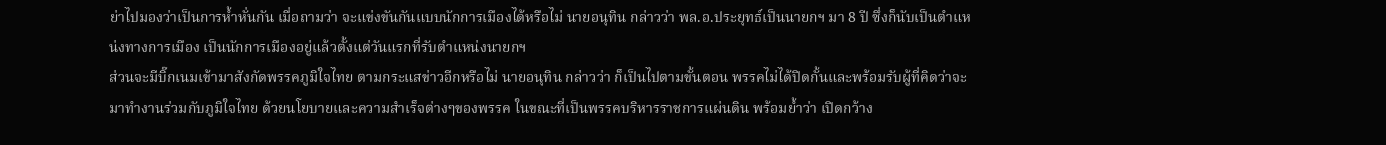ย่าไปมองว่าเป็นการห้ำหั่นกัน เมื่อถามว่า จะแข่งขันกันแบบนักการเมืองได้หรือไม่ นายอนุทิน กล่าวว่า พล.อ.ประยุทธ์เป็นนายกฯ มา 8 ปี ซึ่งก็นับเป็นตำแหน่งทางการเมือง เป็นนักการเมืองอยู่แล้วตั้งแต่วันแรกที่รับตำแหน่งนายกฯ
ส่วนจะมีบิ๊กเนมเข้ามาสังกัดพรรคภูมิใจไทย ตามกระแสข่าวอีกหรือไม่ นายอนุทิน กล่าวว่า ก็เป็นไปตามขั้นตอน พรรคไม่ได้ปิดกั้นและพร้อมรับผู้ที่คิดว่าจะมาทำงานร่วมกับภูมิใจไทย ด้วยนโยบายและความสำเร็จต่างๆของพรรค ในขณะที่เป็นพรรคบริหารราชการแผ่นดิน พร้อมย้ำว่า เปิดกว้าง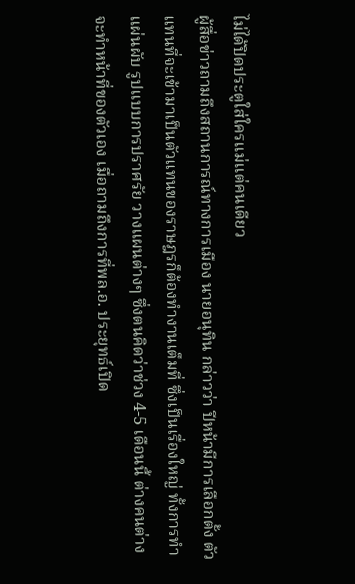ไม่ได้ปิดประตูใส่ใครแม่แต่คนเดียว
ผู้สื่อข่าวถามถึงสถานการณ์ทางการเมือง นายอนุทิน กล่าวว่า ปีหน้ามีการเลือกตั้ง ตัวแทนที่จะเข้ามาเป็นตัวแทนของราษฎรก็ต้องทำงานเต็มที่ ซึ่งเป็นเรื่องใหญ่ ทั้งการทำแผ่นผับ รูปแบบการปราศรัย วางแผนต่างๆ ซึ่งตนคิดว่าช่วง 4-5 เดือนนี้ ต่างคนต่างจะทำหน้าที่ของตัวเอง เมื่อถามถึงการที่พล.อ. ประยุทธ์เปิด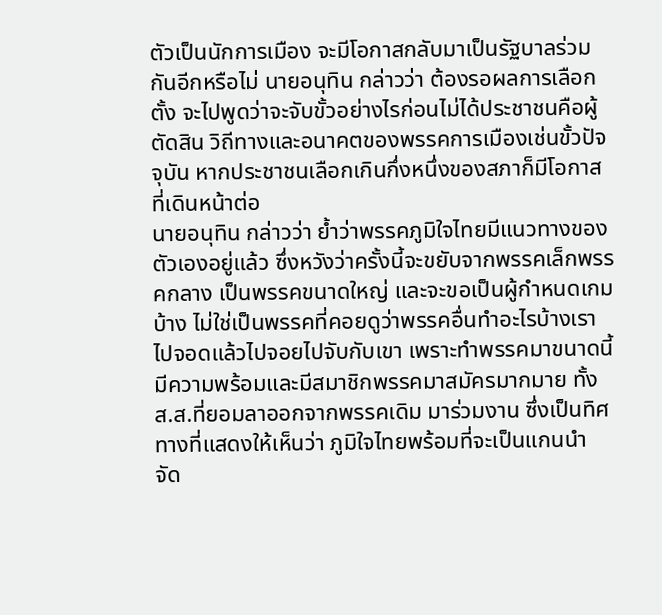ตัวเป็นนักการเมือง จะมีโอกาสกลับมาเป็นรัฐบาลร่วมกันอีกหรือไม่ นายอนุทิน กล่าวว่า ต้องรอผลการเลือกตั้ง จะไปพูดว่าจะจับขั้วอย่างไรก่อนไม่ได้ประชาชนคือผู้ตัดสิน วิถีทางและอนาคตของพรรคการเมืองเช่นขั้วปัจจุบัน หากประชาชนเลือกเกินกึ่งหนึ่งของสภาก็มีโอกาสที่เดินหน้าต่อ
นายอนุทิน กล่าวว่า ย้ำว่าพรรคภูมิใจไทยมีแนวทางของตัวเองอยู่แล้ว ซึ่งหวังว่าครั้งนี้จะขยับจากพรรคเล็กพรรคกลาง เป็นพรรคขนาดใหญ่ และจะขอเป็นผู้กำหนดเกมบ้าง ไม่ใช่เป็นพรรคที่คอยดูว่าพรรคอื่นทำอะไรบ้างเราไปจอดแล้วไปจอยไปจับกับเขา เพราะทำพรรคมาขนาดนี้ มีความพร้อมและมีสมาชิกพรรคมาสมัครมากมาย ทั้ง ส.ส.ที่ยอมลาออกจากพรรคเดิม มาร่วมงาน ซึ่งเป็นทิศทางที่แสดงให้เห็นว่า ภูมิใจไทยพร้อมที่จะเป็นแกนนำ จัด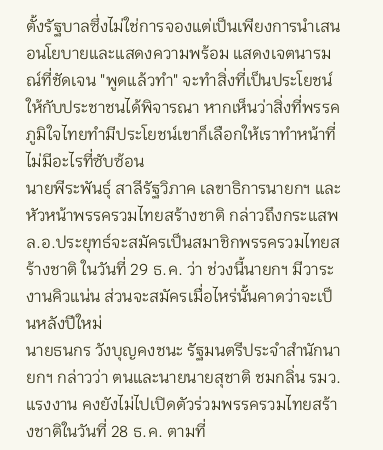ตั้งรัฐบาลซึ่งไม่ใช่การจองแต่เป็นเพียงการนำเสนอนโยบายและแสดงความพร้อม แสดงเจตนารมณ์ที่ชัดเจน "พูดแล้วทำ" จะทำสิ่งที่เป็นประโยชน์ให้กับประชาชนได้พิจารณา หากเห็นว่าสิ่งที่พรรค ภูมิใจไทยทำมีประโยชน์เขาก็เลือกให้เราทำหน้าที่ ไม่มีอะไรที่ซับซ้อน
นายพีระพันธุ์ สาลีรัฐวิภาค เลขาธิการนายกฯ และหัวหน้าพรรครวมไทยสร้างชาติ กล่าวถึงกระแสพล.อ.ประยุทธ์จะสมัครเป็นสมาชิกพรรครวมไทยสร้างชาติ ในวันที่ 29 ธ.ค. ว่า ช่วงนี้นายกฯ มีวาระงานคิวแน่น ส่วนจะสมัครเมื่อไหร่นั้นคาดว่าจะเป็นหลังปีใหม่
นายธนกร วังบุญคงชนะ รัฐมนตรีประจำสำนักนายกฯ กล่าวว่า ตนและนายนายสุชาติ ชมกลิ่น รมว.แรงงาน คงยังไม่ไปเปิดตัวร่วมพรรครวมไทยสร้างชาติในวันที่ 28 ธ.ค. ตามที่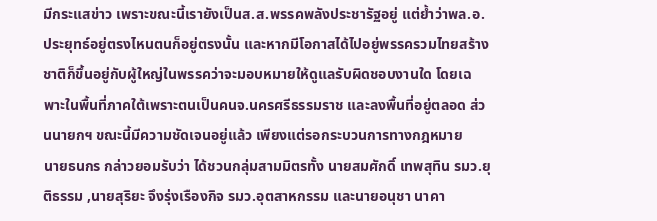มีกระแสข่าว เพราะขณะนี้เรายังเป็นส.ส.พรรคพลังประชารัฐอยู่ แต่ย้ำว่าพล.อ.ประยุทธ์อยู่ตรงไหนตนก็อยู่ตรงนั้น และหากมีโอกาสได้ไปอยู่พรรครวมไทยสร้างชาติก็ขึ้นอยู่กับผู้ใหญ่ในพรรคว่าจะมอบหมายให้ดูแลรับผิดชอบงานใด โดยเฉพาะในพื้นที่ภาคใต้เพราะตนเป็นคนจ.นครศรีธรรมราช และลงพื้นที่อยู่ตลอด ส่วนนายกฯ ขณะนี้มีความชัดเจนอยู่แล้ว เพียงแต่รอกระบวนการทางกฎหมาย
นายธนกร กล่าวยอมรับว่า ได้ชวนกลุ่มสามมิตรทั้ง นายสมศักดิ์ เทพสุทิน รมว.ยุติธรรม ,นายสุริยะ จึงรุ่งเรืองกิจ รมว.อุตสาหกรรม และนายอนุชา นาคา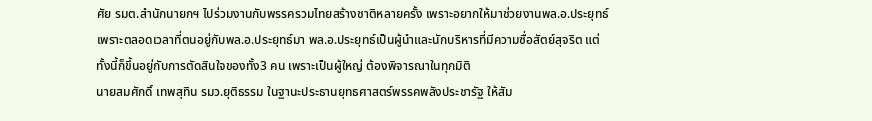ศัย รมต.สำนักนายกฯ ไปร่วมงานกับพรรครวมไทยสร้างชาติหลายครั้ง เพราะอยากให้มาช่วยงานพล.อ.ประยุทธ์ เพราะตลอดเวลาที่ตนอยู่กับพล.อ.ประยุทธ์มา พล.อ.ประยุทธ์เป็นผู้นำและนักบริหารที่มีความซื่อสัตย์สุจริต แต่ทั้งนี้ก็ขึ้นอยู่กับการตัดสินใจของทั้ง3 คน เพราะเป็นผู้ใหญ่ ต้องพิจารณาในทุกมิติ
นายสมศักดิ์ เทพสุทิน รมว.ยุติธรรม ในฐานะประธานยุทธศาสตร์พรรคพลังประชารัฐ ให้สัม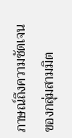ภาษณ์ถึงความชัดเจนของกลุ่มสามมิต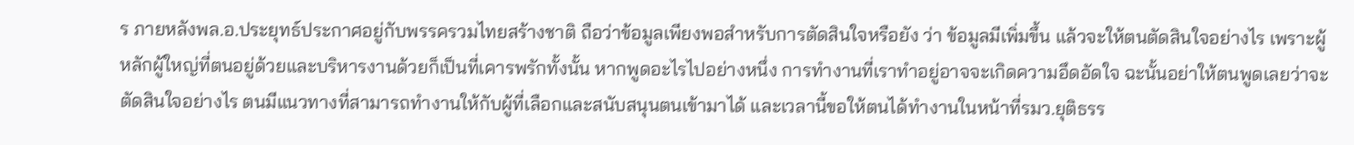ร ภายหลังพล.อ.ประยุทธ์ประกาศอยู่กับพรรครวมไทยสร้างชาติ ถือว่าข้อมูลเพียงพอสำหรับการตัดสินใจหรือยัง ว่า ข้อมูลมีเพิ่มขึ้น แล้วจะให้ตนตัดสินใจอย่างไร เพราะผู้หลักผู้ใหญ่ที่ตนอยู่ด้วยและบริหารงานด้วยก็เป็นที่เคารพรักทั้งนั้น หากพูดอะไรไปอย่างหนึ่ง การทำงานที่เราทำอยู่อาจจะเกิดความอึดอัดใจ ฉะนั้นอย่าให้ตนพูดเลยว่าจะตัดสินใจอย่างไร ตนมีแนวทางที่สามารถทำงานให้กับผู้ที่เลือกและสนับสนุนตนเข้ามาได้ และเวลานี้ขอให้ตนได้ทำงานในหน้าที่รมว.ยุติธรร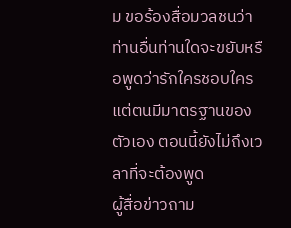ม ขอร้องสื่อมวลชนว่าท่านอื่นท่านใดจะขยับหรือพูดว่ารักใครชอบใคร แต่ตนมีมาตรฐานของตัวเอง ตอนนี้ยังไม่ถึงเวลาที่จะต้องพูด
ผู้สื่อข่าวถาม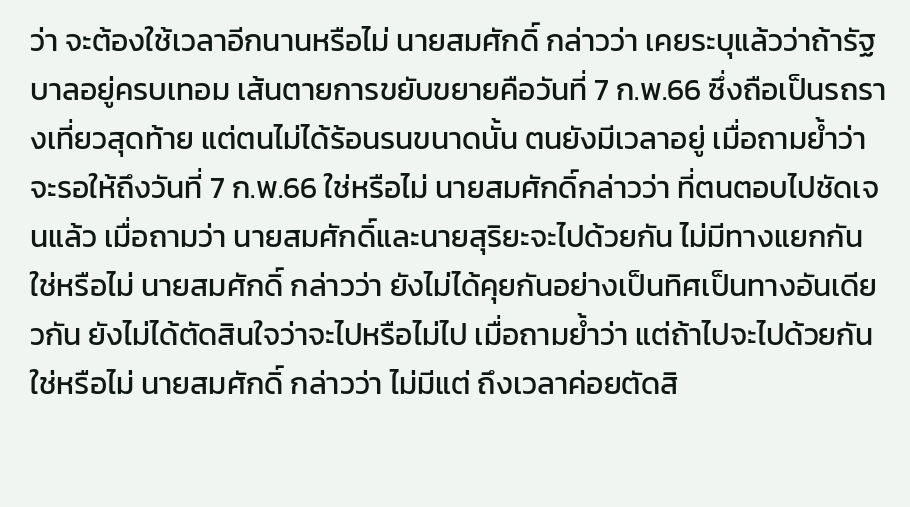ว่า จะต้องใช้เวลาอีกนานหรือไม่ นายสมศักดิ์ กล่าวว่า เคยระบุแล้วว่าถ้ารัฐบาลอยู่ครบเทอม เส้นตายการขยับขยายคือวันที่ 7 ก.พ.66 ซึ่งถือเป็นรถรางเที่ยวสุดท้าย แต่ตนไม่ได้ร้อนรนขนาดนั้น ตนยังมีเวลาอยู่ เมื่อถามย้ำว่า จะรอให้ถึงวันที่ 7 ก.พ.66 ใช่หรือไม่ นายสมศักดิ์กล่าวว่า ที่ตนตอบไปชัดเจนแล้ว เมื่อถามว่า นายสมศักดิ์และนายสุริยะจะไปด้วยกัน ไม่มีทางแยกกันใช่หรือไม่ นายสมศักดิ์ กล่าวว่า ยังไม่ได้คุยกันอย่างเป็นทิศเป็นทางอันเดียวกัน ยังไม่ได้ตัดสินใจว่าจะไปหรือไม่ไป เมื่อถามย้ำว่า แต่ถ้าไปจะไปด้วยกันใช่หรือไม่ นายสมศักดิ์ กล่าวว่า ไม่มีแต่ ถึงเวลาค่อยตัดสิ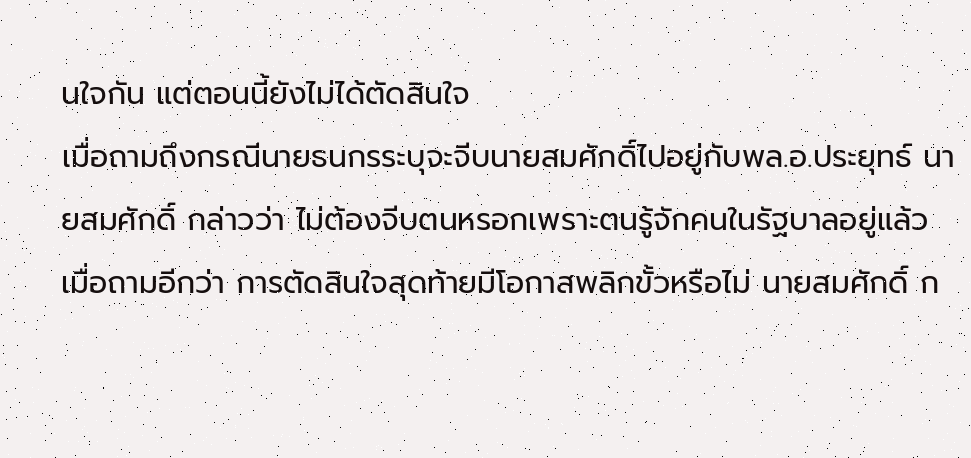นใจกัน แต่ตอนนี้ยังไม่ได้ตัดสินใจ
เมื่อถามถึงกรณีนายธนกรระบุจะจีบนายสมศักดิ์ไปอยู่กับพล.อ.ประยุทธ์ นายสมศักดิ์ กล่าวว่า ไม่ต้องจีบตนหรอกเพราะตนรู้จักคนในรัฐบาลอยู่แล้ว เมื่อถามอีกว่า การตัดสินใจสุดท้ายมีโอกาสพลิกขั้วหรือไม่ นายสมศักดิ์ ก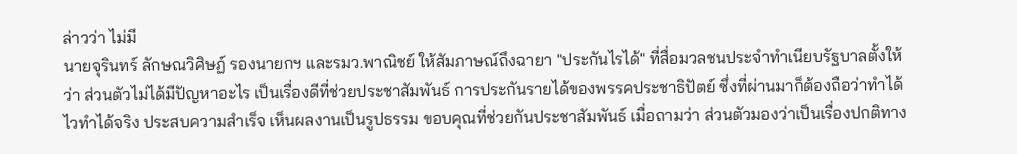ล่าวว่า ไม่มี
นายจุรินทร์ ลักษณวิศิษฏ์ รองนายกฯ และรมว.พาณิชย์ ให้สัมภาษณ์ถึงฉายา "ประกันไรได้" ที่สื่อมวลชนประจำทำเนียบรัฐบาลตั้งให้ ว่า ส่วนตัวไม่ได้มีปัญหาอะไร เป็นเรื่องดีที่ช่วยประชาสัมพันธ์ การประกันรายได้ของพรรคประชาธิปัตย์ ซึ่งที่ผ่านมาก็ต้องถือว่าทำได้ไวทำได้จริง ประสบความสำเร็จ เห็นผลงานเป็นรูปธรรม ขอบคุณที่ช่วยกันประชาสัมพันธ์ เมื่อถามว่า ส่วนตัวมองว่าเป็นเรื่องปกติทาง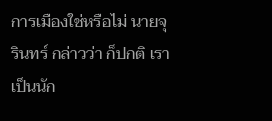การเมืองใช่หรือไม่ นายจุรินทร์ กล่าวว่า ก็ปกติ เราเป็นนัก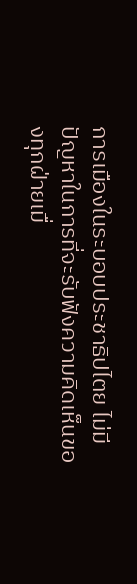การเมืองในระบอบประชาธิปไตย ไม่มีปัญหาในการที่จะรับฟังความคิดเห็นของทุกฝ่ายเมื่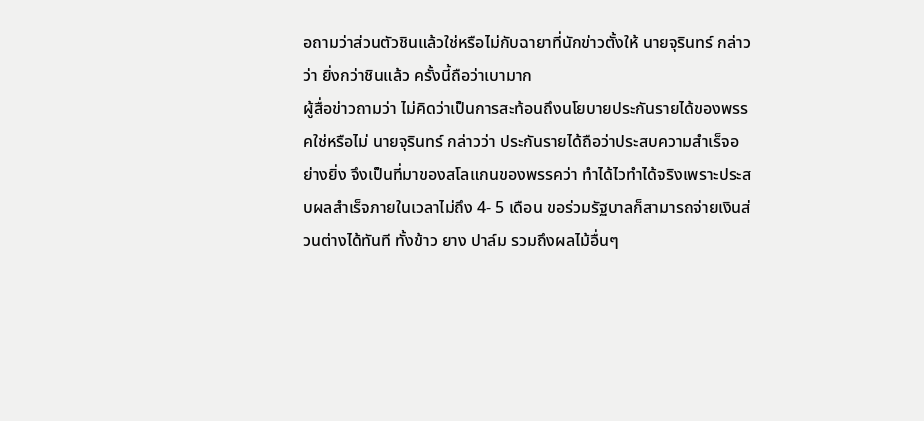อถามว่าส่วนตัวชินแล้วใช่หรือไม่กับฉายาที่นักข่าวตั้งให้ นายจุรินทร์ กล่าวว่า ยิ่งกว่าชินแล้ว ครั้งนี้ถือว่าเบามาก
ผู้สื่อข่าวถามว่า ไม่คิดว่าเป็นการสะท้อนถึงนโยบายประกันรายได้ของพรรคใช่หรือไม่ นายจุรินทร์ กล่าวว่า ประกันรายได้ถือว่าประสบความสำเร็จอย่างยิ่ง จึงเป็นที่มาของสโลแกนของพรรคว่า ทำได้ไวทำได้จริงเพราะประสบผลสำเร็จภายในเวลาไม่ถึง 4- 5 เดือน ขอร่วมรัฐบาลก็สามารถจ่ายเงินส่วนต่างได้ทันที ทั้งข้าว ยาง ปาล์ม รวมถึงผลไม้อื่นๆ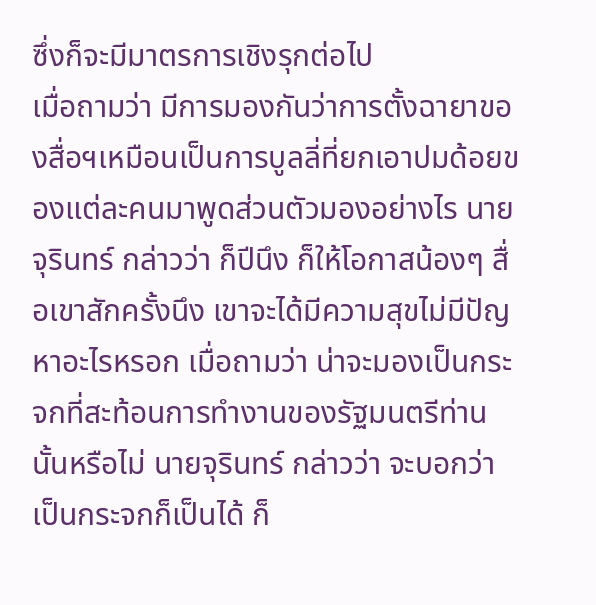ซึ่งก็จะมีมาตรการเชิงรุกต่อไป
เมื่อถามว่า มีการมองกันว่าการตั้งฉายาของสื่อฯเหมือนเป็นการบูลลี่ที่ยกเอาปมด้อยของแต่ละคนมาพูดส่วนตัวมองอย่างไร นายจุรินทร์ กล่าวว่า ก็ปีนึง ก็ให้โอกาสน้องๆ สื่อเขาสักครั้งนึง เขาจะได้มีความสุขไม่มีปัญหาอะไรหรอก เมื่อถามว่า น่าจะมองเป็นกระจกที่สะท้อนการทำงานของรัฐมนตรีท่านนั้นหรือไม่ นายจุรินทร์ กล่าวว่า จะบอกว่าเป็นกระจกก็เป็นได้ ก็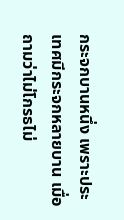กระจกบานหนึ่ง เพราะประเทศมีกระจกหลายบาน เมื่อถามว่าไม่โกรธไม่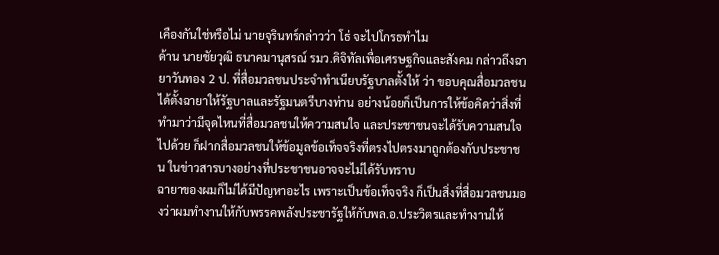เคืองกันใช่หรือไม่ นายจุรินทร์กล่าวว่า โธ่ จะไปโกรธทำไม
ด้าน นายชัยวุฒิ ธนาคมานุสรณ์ รมว.ดิจิทัลเพื่อเศรษฐกิจและสังคม กล่าวถึงฉายาวันทอง 2 ป. ที่สื่อมวลชนประจำทำเนียบรัฐบาลตั้งให้ ว่า ขอบคุณสื่อมวลชนได้ตั้งฉายาให้รัฐบาลและรัฐมนตรีบางท่าน อย่างน้อยก็เป็นการให้ข้อคิดว่าสิ่งที่ทำมาว่ามีจุดไหนที่สื่อมวลชนให้ความสนใจ และประชาชนจะได้รับความสนใจไปด้วย ก็ฝากสื่อมวลชนให้ข้อมูลข้อเท็จจริงที่ตรงไปตรงมาถูกต้องกับประชาชน ในข่าวสารบางอย่างที่ประชาชนอาจจะไม่ได้รับทราบ
ฉายาของผมก็ไม่ได้มีปัญหาอะไร เพราะเป็นข้อเท็จจริง ก็เป็นสิ่งที่สื่อมวลชนมองว่าผมทำงานให้กับพรรคพลังประชารัฐให้กับพล.อ.ประวิตรและทำงานให้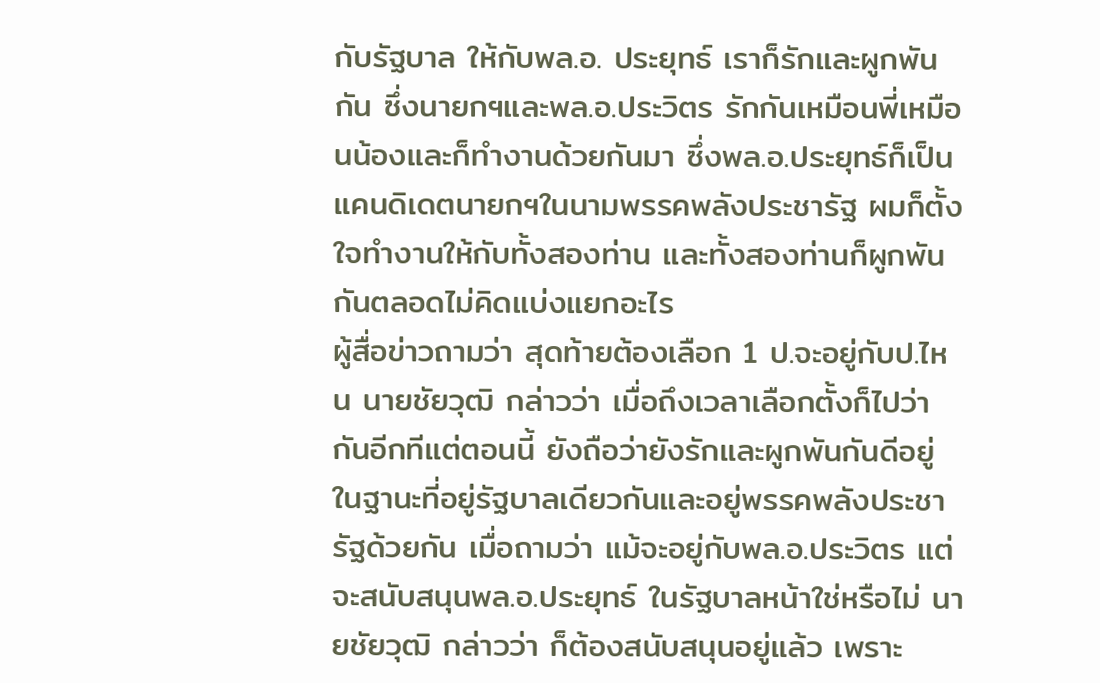กับรัฐบาล ให้กับพล.อ. ประยุทธ์ เราก็รักและผูกพันกัน ซึ่งนายกฯและพล.อ.ประวิตร รักกันเหมือนพี่เหมือนน้องและก็ทำงานด้วยกันมา ซึ่งพล.อ.ประยุทธ์ก็เป็นแคนดิเดตนายกฯในนามพรรคพลังประชารัฐ ผมก็ตั้งใจทำงานให้กับทั้งสองท่าน และทั้งสองท่านก็ผูกพันกันตลอดไม่คิดแบ่งแยกอะไร
ผู้สื่อข่าวถามว่า สุดท้ายต้องเลือก 1 ป.จะอยู่กับป.ไหน นายชัยวุฒิ กล่าวว่า เมื่อถึงเวลาเลือกตั้งก็ไปว่ากันอีกทีแต่ตอนนี้ ยังถือว่ายังรักและผูกพันกันดีอยู่ ในฐานะที่อยู่รัฐบาลเดียวกันและอยู่พรรคพลังประชารัฐด้วยกัน เมื่อถามว่า แม้จะอยู่กับพล.อ.ประวิตร แต่จะสนับสนุนพล.อ.ประยุทธ์ ในรัฐบาลหน้าใช่หรือไม่ นายชัยวุฒิ กล่าวว่า ก็ต้องสนับสนุนอยู่แล้ว เพราะ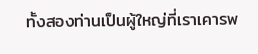ทั้งสองท่านเป็นผู้ใหญ่ที่เราเคารพ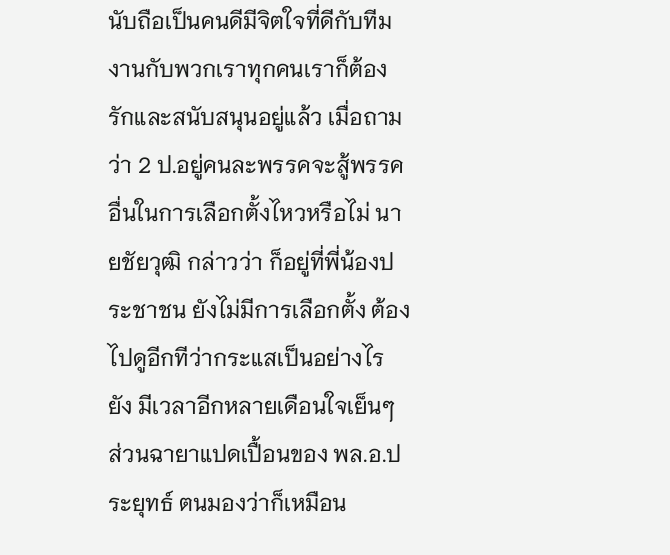นับถือเป็นคนดีมีจิตใจที่ดีกับทีมงานกับพวกเราทุกคนเราก็ต้องรักและสนับสนุนอยู่แล้ว เมื่อถามว่า 2 ป.อยู่คนละพรรคจะสู้พรรคอื่นในการเลือกตั้งไหวหรือไม่ นายชัยวุฒิ กล่าวว่า ก็อยู่ที่พี่น้องประชาชน ยังไม่มีการเลือกตั้ง ต้องไปดูอีกทีว่ากระแสเป็นอย่างไร ยัง มีเวลาอีกหลายเดือนใจเย็นๆ
ส่วนฉายาแปดเปื้อนของ พล.อ.ประยุทธ์ ตนมองว่าก็เหมือน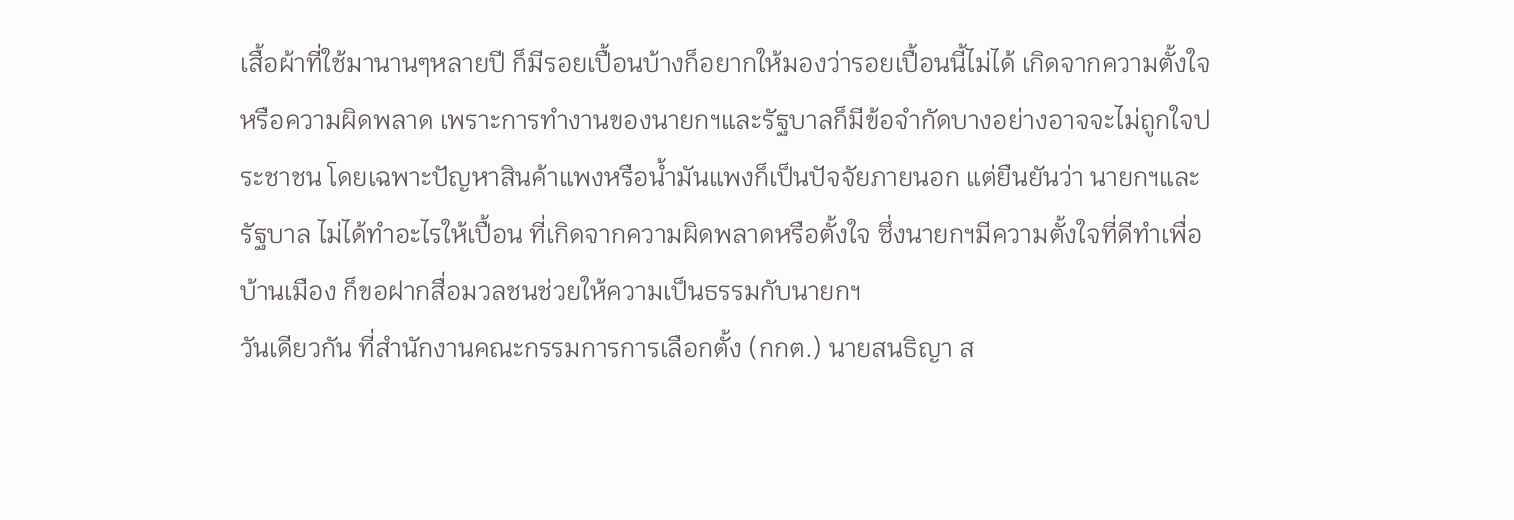เสื้อผ้าที่ใช้มานานๆหลายปี ก็มีรอยเปื้อนบ้างก็อยากให้มองว่ารอยเปื้อนนี้ไม่ได้ เกิดจากความตั้งใจหรือความผิดพลาด เพราะการทำงานของนายกฯและรัฐบาลก็มีข้อจำกัดบางอย่างอาจจะไม่ถูกใจประชาชน โดยเฉพาะปัญหาสินค้าแพงหรือน้ำมันแพงก็เป็นปัจจัยภายนอก แต่ยืนยันว่า นายกฯและรัฐบาล ไม่ได้ทำอะไรให้เปื้อน ที่เกิดจากความผิดพลาดหรือตั้งใจ ซึ่งนายกฯมีความตั้งใจที่ดีทำเพื่อบ้านเมือง ก็ขอฝากสื่อมวลชนช่วยให้ความเป็นธรรมกับนายกฯ
วันเดียวกัน ที่สำนักงานคณะกรรมการการเลือกตั้ง (กกต.) นายสนธิญา ส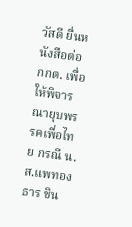วัสดี ยื่นหนังสือต่อ กกต. เพื่อให้พิจารณายุบพรรคเพื่อไทย กรณี น.ส.แพทองธาร ชิน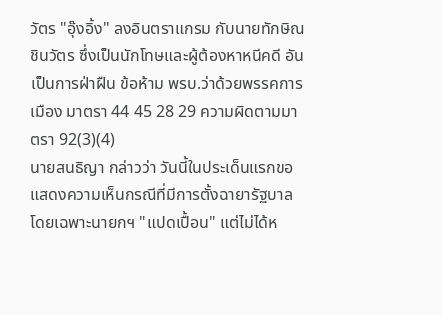วัตร "อุ๊งอิ้ง" ลงอินตราแกรม กับนายทักษิณ ชินวัตร ซึ่งเป็นนักโทษและผู้ต้องหาหนีคดี อันเป็นการฝ่าฝืน ข้อห้าม พรบ.ว่าด้วยพรรคการเมือง มาตรา 44 45 28 29 ความผิดตามมาตรา 92(3)(4)
นายสนธิญา กล่าวว่า วันนี้ในประเด็นแรกขอแสดงความเห็นกรณีที่มีการตั้งฉายารัฐบาลโดยเฉพาะนายกฯ "แปดเปื้อน" แต่ไม่ได้ห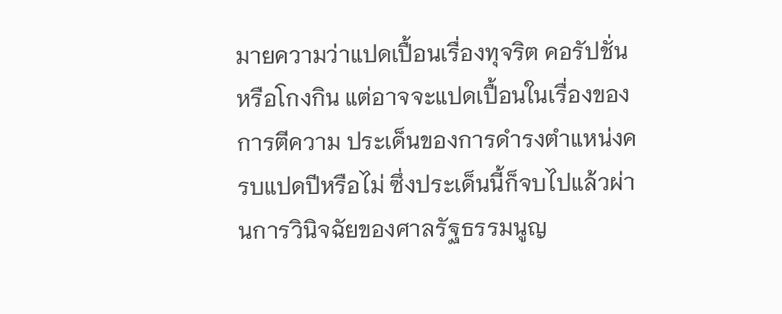มายความว่าแปดเปื้อนเรื่องทุจริต คอรัปชั่น หรือโกงกิน แต่อาจจะแปดเปื้อนในเรื่องของการตีความ ประเด็นของการดำรงตำแหน่งครบแปดปีหรือไม่ ซึ่งประเด็นนี้ก็จบไปแล้วผ่านการวินิจฉัยของศาลรัฐธรรมนูญ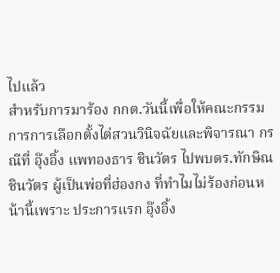ไปแล้ว
สำหรับการมาร้อง กกต.วันนี้เพื่อให้คณะกรรมการการเลือกตั้งไต่สวนวินิจฉัยและพิจารณา กรณีที่ อุ๊งอิ้ง แพทองธาร ชินวัตร ไปพบดร.ทักษิณ ชินวัตร ผู้เป็นพ่อที่ฮ่องกง ที่ทำไมไม่ร้องก่อนหน้านี้เพราะ ประการแรก อุ๊งอิ้ง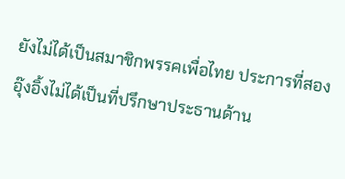ยังไม่ได้เป็นสมาชิกพรรคเพื่อไทย ประการที่สอง อุ๊งอิ้งไม่ได้เป็นที่ปรึกษาประธานด้าน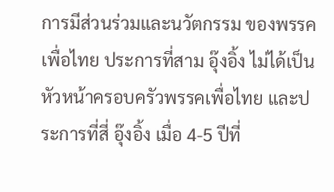การมีส่วนร่วมและนวัตกรรม ของพรรคเพื่อไทย ประการที่สาม อุ๊งอิ้ง ไม่ได้เป็นหัวหน้าครอบครัวพรรคเพื่อไทย และประการที่สี่ อุ๊งอิ้ง เมื่อ 4-5 ปีที่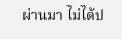ผ่านมา ไม่ได้ป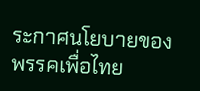ระกาศนโยบายของพรรคเพื่อไทย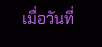เมื่อวันที่